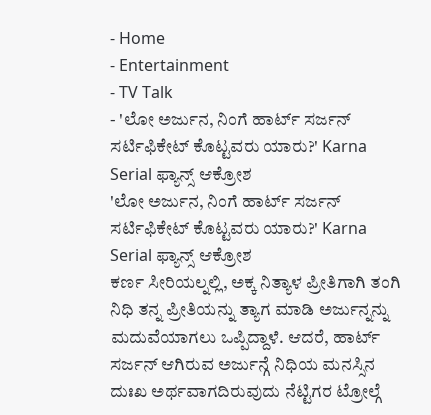- Home
- Entertainment
- TV Talk
- 'ಲೋ ಅರ್ಜುನ, ನಿಂಗೆ ಹಾರ್ಟ್ ಸರ್ಜನ್ ಸರ್ಟಿಫಿಕೇಟ್ ಕೊಟ್ಟವರು ಯಾರು?' Karna Serial ಫ್ಯಾನ್ಸ್ ಆಕ್ರೋಶ
'ಲೋ ಅರ್ಜುನ, ನಿಂಗೆ ಹಾರ್ಟ್ ಸರ್ಜನ್ ಸರ್ಟಿಫಿಕೇಟ್ ಕೊಟ್ಟವರು ಯಾರು?' Karna Serial ಫ್ಯಾನ್ಸ್ ಆಕ್ರೋಶ
ಕರ್ಣ ಸೀರಿಯಲ್ನಲ್ಲಿ, ಅಕ್ಕ ನಿತ್ಯಾಳ ಪ್ರೀತಿಗಾಗಿ ತಂಗಿ ನಿಧಿ ತನ್ನ ಪ್ರೀತಿಯನ್ನು ತ್ಯಾಗ ಮಾಡಿ ಅರ್ಜುನ್ನನ್ನು ಮದುವೆಯಾಗಲು ಒಪ್ಪಿದ್ದಾಳೆ. ಆದರೆ, ಹಾರ್ಟ್ ಸರ್ಜನ್ ಆಗಿರುವ ಅರ್ಜುನ್ಗೆ ನಿಧಿಯ ಮನಸ್ಸಿನ ದುಃಖ ಅರ್ಥವಾಗದಿರುವುದು ನೆಟ್ಟಿಗರ ಟ್ರೋಲ್ಗೆ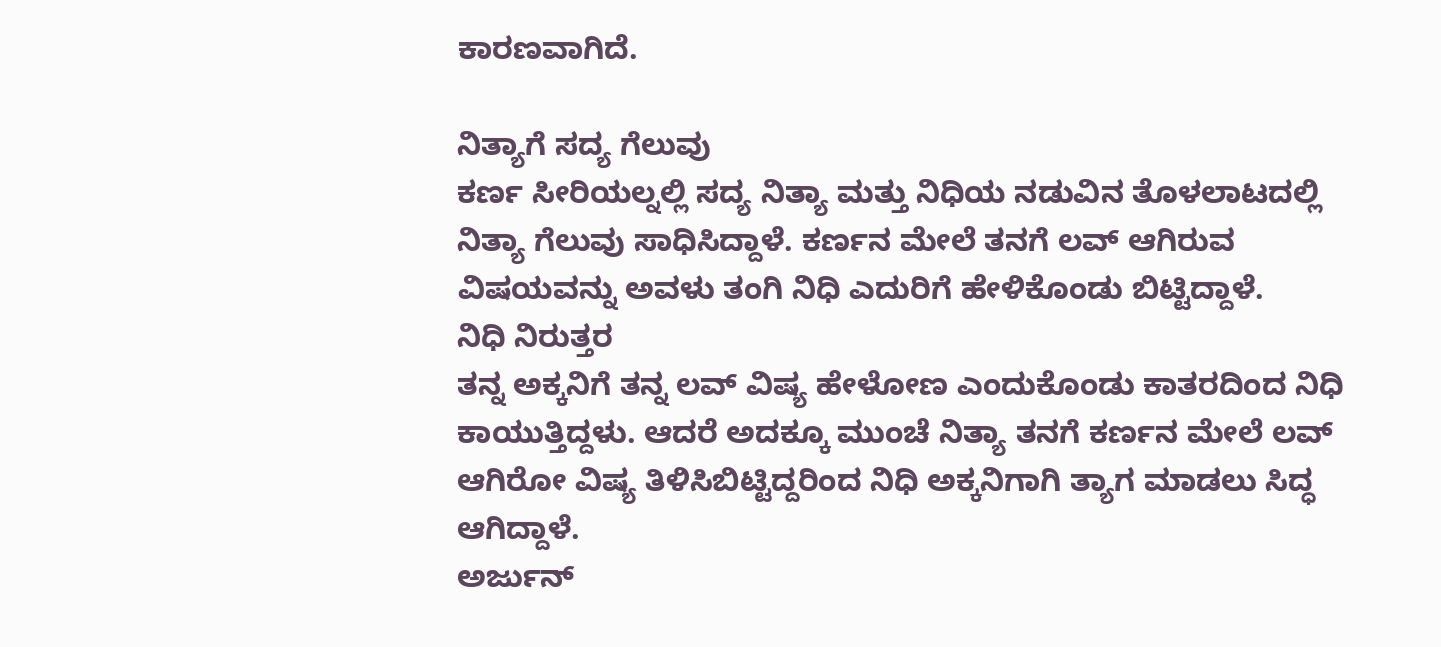ಕಾರಣವಾಗಿದೆ.

ನಿತ್ಯಾಗೆ ಸದ್ಯ ಗೆಲುವು
ಕರ್ಣ ಸೀರಿಯಲ್ನಲ್ಲಿ ಸದ್ಯ ನಿತ್ಯಾ ಮತ್ತು ನಿಧಿಯ ನಡುವಿನ ತೊಳಲಾಟದಲ್ಲಿ ನಿತ್ಯಾ ಗೆಲುವು ಸಾಧಿಸಿದ್ದಾಳೆ. ಕರ್ಣನ ಮೇಲೆ ತನಗೆ ಲವ್ ಆಗಿರುವ ವಿಷಯವನ್ನು ಅವಳು ತಂಗಿ ನಿಧಿ ಎದುರಿಗೆ ಹೇಳಿಕೊಂಡು ಬಿಟ್ಟಿದ್ದಾಳೆ.
ನಿಧಿ ನಿರುತ್ತರ
ತನ್ನ ಅಕ್ಕನಿಗೆ ತನ್ನ ಲವ್ ವಿಷ್ಯ ಹೇಳೋಣ ಎಂದುಕೊಂಡು ಕಾತರದಿಂದ ನಿಧಿ ಕಾಯುತ್ತಿದ್ದಳು. ಆದರೆ ಅದಕ್ಕೂ ಮುಂಚೆ ನಿತ್ಯಾ ತನಗೆ ಕರ್ಣನ ಮೇಲೆ ಲವ್ ಆಗಿರೋ ವಿಷ್ಯ ತಿಳಿಸಿಬಿಟ್ಟಿದ್ದರಿಂದ ನಿಧಿ ಅಕ್ಕನಿಗಾಗಿ ತ್ಯಾಗ ಮಾಡಲು ಸಿದ್ಧ ಆಗಿದ್ದಾಳೆ.
ಅರ್ಜುನ್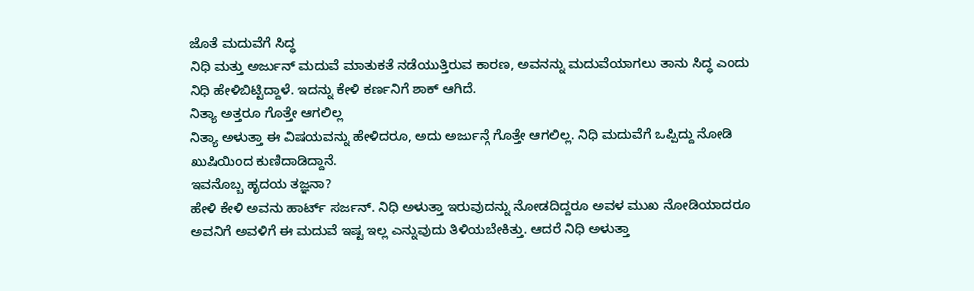ಜೊತೆ ಮದುವೆಗೆ ಸಿದ್ಧ
ನಿಧಿ ಮತ್ತು ಅರ್ಜುನ್ ಮದುವೆ ಮಾತುಕತೆ ನಡೆಯುತ್ತಿರುವ ಕಾರಣ, ಅವನನ್ನು ಮದುವೆಯಾಗಲು ತಾನು ಸಿದ್ಧ ಎಂದು ನಿಧಿ ಹೇಳಿಬಿಟ್ಟಿದ್ದಾಳೆ. ಇದನ್ನು ಕೇಳಿ ಕರ್ಣನಿಗೆ ಶಾಕ್ ಆಗಿದೆ.
ನಿತ್ಯಾ ಅತ್ತರೂ ಗೊತ್ತೇ ಆಗಲಿಲ್ಲ
ನಿತ್ಯಾ ಅಳುತ್ತಾ ಈ ವಿಷಯವನ್ನು ಹೇಳಿದರೂ, ಅದು ಅರ್ಜುನ್ಗೆ ಗೊತ್ತೇ ಆಗಲಿಲ್ಲ. ನಿಧಿ ಮದುವೆಗೆ ಒಪ್ಪಿದ್ದು ನೋಡಿ ಖುಷಿಯಿಂದ ಕುಣಿದಾಡಿದ್ದಾನೆ.
ಇವನೊಬ್ಬ ಹೃದಯ ತಜ್ಞನಾ?
ಹೇಳಿ ಕೇಳಿ ಅವನು ಹಾರ್ಟ್ ಸರ್ಜನ್. ನಿಧಿ ಅಳುತ್ತಾ ಇರುವುದನ್ನು ನೋಡದಿದ್ದರೂ ಅವಳ ಮುಖ ನೋಡಿಯಾದರೂ ಅವನಿಗೆ ಅವಳಿಗೆ ಈ ಮದುವೆ ಇಷ್ಟ ಇಲ್ಲ ಎನ್ನುವುದು ತಿಳಿಯಬೇಕಿತ್ತು. ಆದರೆ ನಿಧಿ ಅಳುತ್ತಾ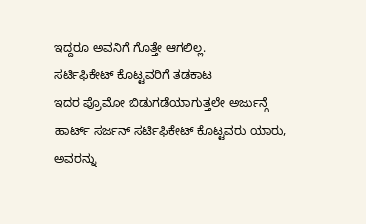ಇದ್ದರೂ ಅವನಿಗೆ ಗೊತ್ತೇ ಆಗಲಿಲ್ಲ.
ಸರ್ಟಿಫಿಕೇಟ್ ಕೊಟ್ಟವರಿಗೆ ತಡಕಾಟ
ಇದರ ಪ್ರೊಮೋ ಬಿಡುಗಡೆಯಾಗುತ್ತಲೇ ಅರ್ಜುನ್ಗೆ ಹಾರ್ಟ್ ಸರ್ಜನ್ ಸರ್ಟಿಫಿಕೇಟ್ ಕೊಟ್ಟವರು ಯಾರು, ಅವರನ್ನು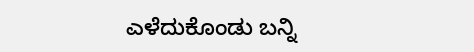ಎಳೆದುಕೊಂಡು ಬನ್ನಿ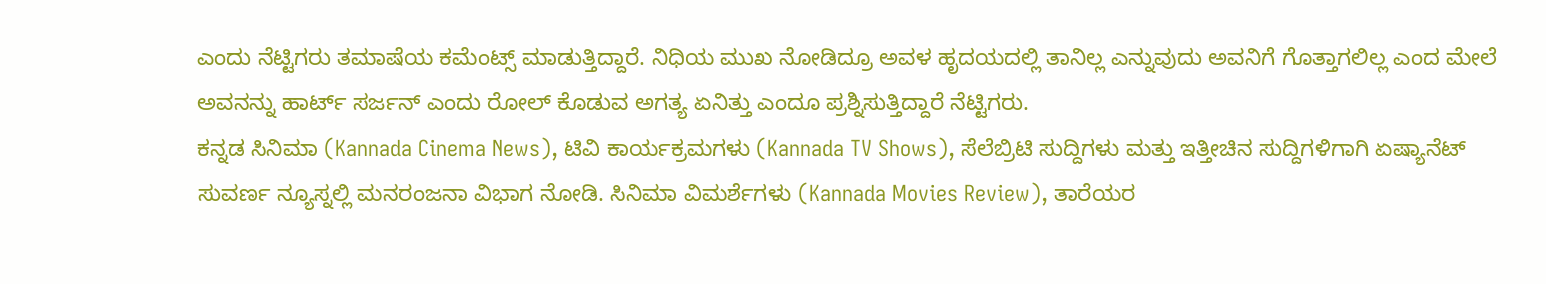ಎಂದು ನೆಟ್ಟಿಗರು ತಮಾಷೆಯ ಕಮೆಂಟ್ಸ್ ಮಾಡುತ್ತಿದ್ದಾರೆ. ನಿಧಿಯ ಮುಖ ನೋಡಿದ್ರೂ ಅವಳ ಹೃದಯದಲ್ಲಿ ತಾನಿಲ್ಲ ಎನ್ನುವುದು ಅವನಿಗೆ ಗೊತ್ತಾಗಲಿಲ್ಲ ಎಂದ ಮೇಲೆ ಅವನನ್ನು ಹಾರ್ಟ್ ಸರ್ಜನ್ ಎಂದು ರೋಲ್ ಕೊಡುವ ಅಗತ್ಯ ಏನಿತ್ತು ಎಂದೂ ಪ್ರಶ್ನಿಸುತ್ತಿದ್ದಾರೆ ನೆಟ್ಟಿಗರು.
ಕನ್ನಡ ಸಿನಿಮಾ (Kannada Cinema News), ಟಿವಿ ಕಾರ್ಯಕ್ರಮಗಳು (Kannada TV Shows), ಸೆಲೆಬ್ರಿಟಿ ಸುದ್ದಿಗಳು ಮತ್ತು ಇತ್ತೀಚಿನ ಸುದ್ದಿಗಳಿಗಾಗಿ ಏಷ್ಯಾನೆಟ್ ಸುವರ್ಣ ನ್ಯೂಸ್ನಲ್ಲಿ ಮನರಂಜನಾ ವಿಭಾಗ ನೋಡಿ. ಸಿನಿಮಾ ವಿಮರ್ಶೆಗಳು (Kannada Movies Review), ತಾರೆಯರ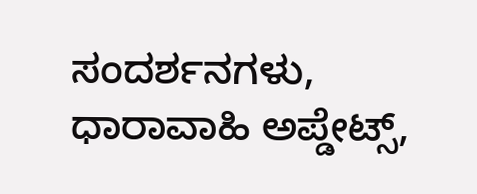ಸಂದರ್ಶನಗಳು, ಧಾರಾವಾಹಿ ಅಪ್ಡೇಟ್ಸ್,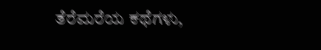ತೆರೆಮರೆಯ ಕಥೆಗಳು,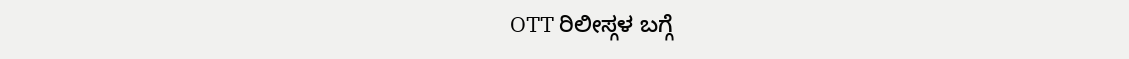OTT ರಿಲೀಸ್ಗಳ ಬಗ್ಗೆ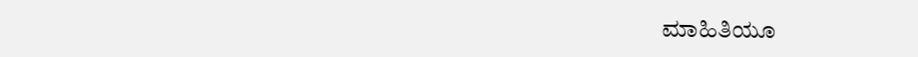ಮಾಹಿತಿಯೂ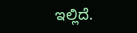ಇಲ್ಲಿದೆ.